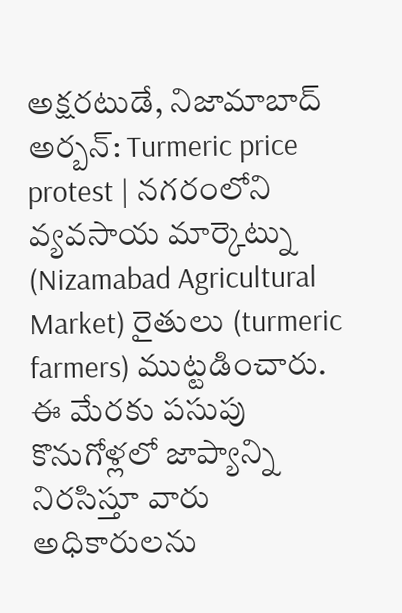అక్షరటుడే, నిజామాబాద్ అర్బన్: Turmeric price protest | నగరంలోని వ్యవసాయ మార్కెట్ను (Nizamabad Agricultural Market) రైతులు (turmeric farmers) ముట్టడించారు. ఈ మేరకు పసుపు కొనుగోళ్లలో జాప్యాన్ని నిరసిస్తూ వారు అధికారులను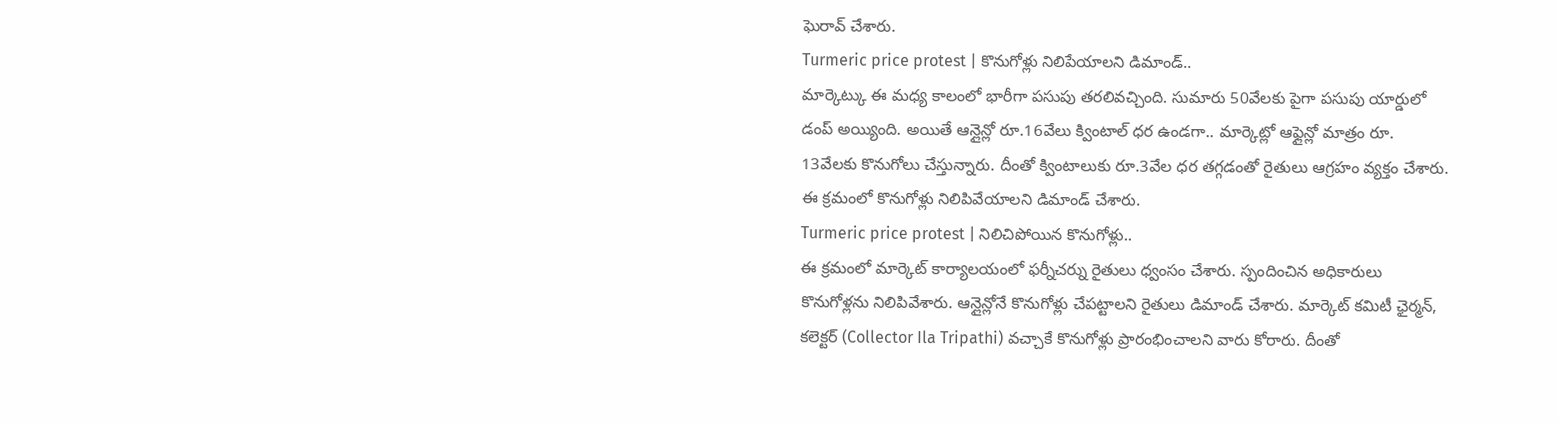ఘెరావ్ చేశారు.
Turmeric price protest | కొనుగోళ్లు నిలిపేయాలని డిమాండ్..
మార్కెట్కు ఈ మధ్య కాలంలో భారీగా పసుపు తరలివచ్చింది. సుమారు 50వేలకు పైగా పసుపు యార్డులో డంప్ అయ్యింది. అయితే ఆన్లైన్లో రూ.16వేలు క్వింటాల్ ధర ఉండగా.. మార్కెట్లో ఆఫ్లైన్లో మాత్రం రూ. 13వేలకు కొనుగోలు చేస్తున్నారు. దీంతో క్వింటాలుకు రూ.3వేల ధర తగ్గడంతో రైతులు ఆగ్రహం వ్యక్తం చేశారు. ఈ క్రమంలో కొనుగోళ్లు నిలిపివేయాలని డిమాండ్ చేశారు.
Turmeric price protest | నిలిచిపోయిన కొనుగోళ్లు..
ఈ క్రమంలో మార్కెట్ కార్యాలయంలో ఫర్నీచర్ను రైతులు ధ్వంసం చేశారు. స్పందించిన అధికారులు కొనుగోళ్లను నిలిపివేశారు. ఆన్లైన్లోనే కొనుగోళ్లు చేపట్టాలని రైతులు డిమాండ్ చేశారు. మార్కెట్ కమిటీ ఛైర్మన్, కలెక్టర్ (Collector Ila Tripathi) వచ్చాకే కొనుగోళ్లు ప్రారంభించాలని వారు కోరారు. దీంతో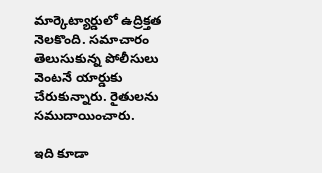మార్కెట్యార్డులో ఉద్రిక్తత నెలకొంది. సమాచారం తెలుసుకున్న పోలీసులు వెంటనే యార్డుకు చేరుకున్నారు. రైతులను సముదాయించారు.

ఇది కూడా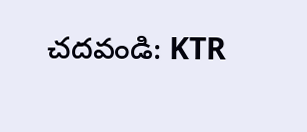చదవండి: KTR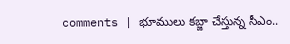comments | భూములు కబ్జా చేస్తున్న సీఎం..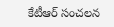కేటీఆర్ సంచలన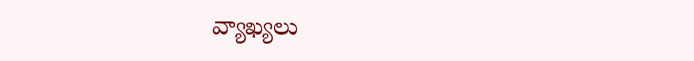వ్యాఖ్యలు